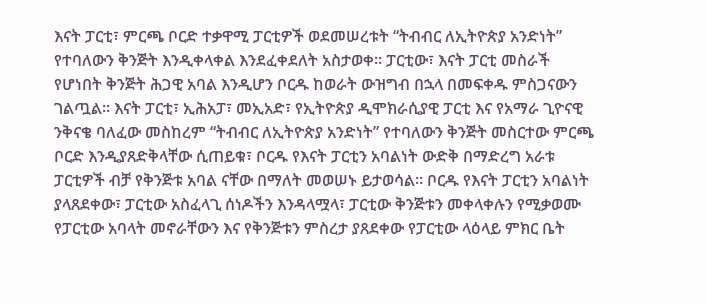እናት ፓርቲ፣ ምርጫ ቦርድ ተቃዋሚ ፓርቲዎች ወደመሠረቱት “ትብብር ለኢትዮጵያ አንድነት” የተባለውን ቅንጅት እንዲቀላቀል እንደፈቀደለት አስታወቀ። ፓርቲው፣ እናት ፓርቲ መስራች የሆነበት ቅንጅት ሕጋዊ አባል እንዲሆን ቦርዱ ከወራት ውዝግብ በኋላ በመፍቀዱ ምስጋናውን ገልጧል። እናት ፓርቲ፣ ኢሕአፓ፣ መኢአድ፣ የኢትዮጵያ ዲሞክራሲያዊ ፓርቲ እና የአማራ ጊዮናዊ ንቅናቄ ባለፈው መስከረም “ትብብር ለኢትዮጵያ አንድነት” የተባለውን ቅንጅት መስርተው ምርጫ ቦርድ እንዲያጸድቅላቸው ሲጠይቁ፣ ቦርዱ የእናት ፓርቲን አባልነት ውድቅ በማድረግ አራቱ ፓርቲዎች ብቻ የቅንጅቱ አባል ናቸው በማለት መወሠኑ ይታወሳል። ቦርዱ የእናት ፓርቲን አባልነት ያላጸደቀው፣ ፓርቲው አስፈላጊ ሰነዶችን እንዳላሟላ፣ ፓርቲው ቅንጅቱን መቀላቀሉን የሚቃወሙ የፓርቲው አባላት መኖራቸውን እና የቅንጅቱን ምስረታ ያጸደቀው የፓርቲው ላዕላይ ምክር ቤት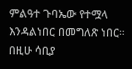ምልዓተ ጉባኤው የተሟላ እንዳልነበር በመግለጽ ነበር። በዚሁ ሳቢያ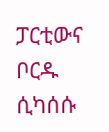ፓርቲውና ቦርዱ ሲካሰሱ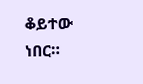ቆይተው ነበር።